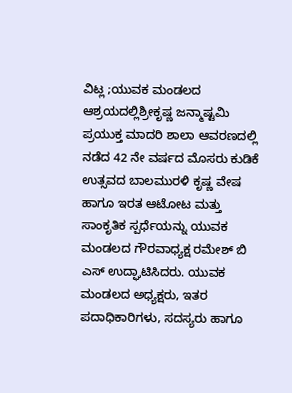ವಿಟ್ಲ ;ಯುವಕ ಮಂಡಲದ ಆಶ್ರಯದಲ್ಲಿಶ್ರೀಕೃಷ್ಣ ಜನ್ಮಾಷ್ಟಮಿ ಪ್ರಯುಕ್ತ ಮಾದರಿ ಶಾಲಾ ಆವರಣದಲ್ಲಿ ನಡೆದ 42 ನೇ ವರ್ಷದ ಮೊಸರು ಕುಡಿಕೆ ಉತ್ಸವದ ಬಾಲಮುರಳಿ ಕೃಷ್ಣ ವೇಷ ಹಾಗೂ ಇರತ ಆಟೋಟ ಮತ್ತು ಸಾಂಕೃತಿಕ ಸ್ಪರ್ಧೆಯನ್ನು ಯುವಕ ಮಂಡಲದ ಗೌರವಾಧ್ಯಕ್ಷ ರಮೇಶ್ ಬಿ ಎಸ್ ಉದ್ಘಾಟಿಸಿದರು. ಯುವಕ ಮಂಡಲದ ಅಧ್ಯಕ್ಷರು, ಇತರ ಪದಾಧಿಕಾರಿಗಳು, ಸದಸ್ಯರು ಹಾಗೂ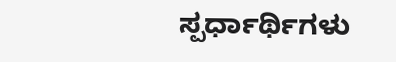ಸ್ಪರ್ಧಾರ್ಥಿಗಳು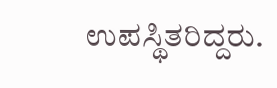ಉಪಸ್ಥಿತರಿದ್ದರು.